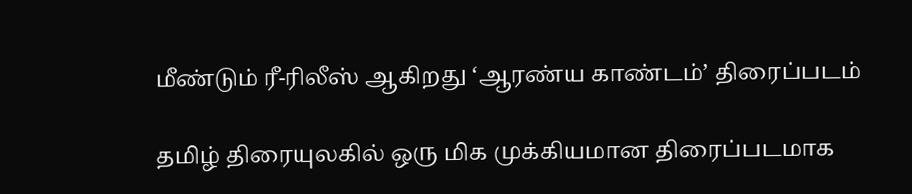மீண்டும் ரீ-ரிலீஸ் ஆகிறது ‘ஆரண்ய காண்டம்’ திரைப்படம்

தமிழ் திரையுலகில் ஒரு மிக முக்கியமான திரைப்படமாக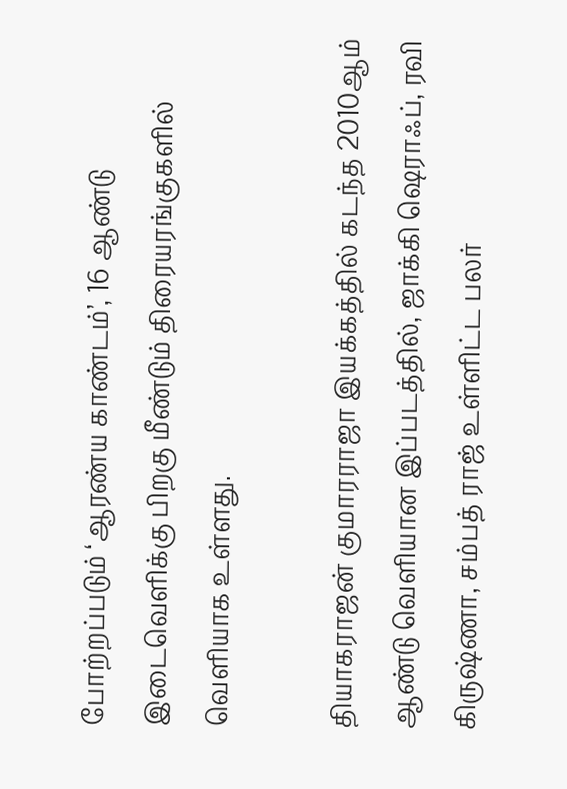போற்றப்படும் ‘ஆரண்ய காண்டம்’, 16 ஆண்டு இடைவெளிக்கு பிறகு மீண்டும் திரையரங்குகளில் வெளியாக உள்ளது.

தியாகராஜன் குமாரராஜா இயக்கத்தில் கடந்த 2010ஆம் ஆண்டு வெளியான இப்படத்தில், ஜாக்கி ஷெராஃப், ரவி கிருஷ்ணா, சம்பத் ராஜ் உள்ளிட்ட பலர்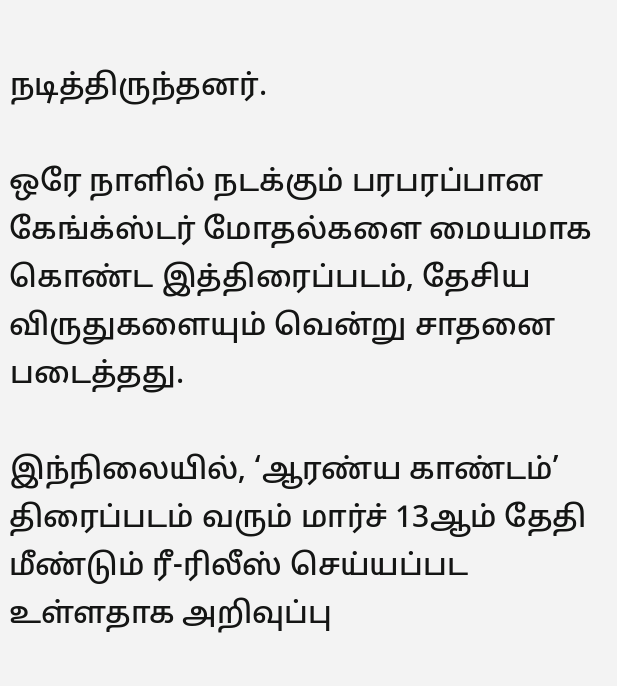நடித்திருந்தனர்.

ஒரே நாளில் நடக்கும் பரபரப்பான கேங்க்ஸ்டர் மோதல்களை மையமாக கொண்ட இத்திரைப்படம், தேசிய விருதுகளையும் வென்று சாதனை படைத்தது.

இந்நிலையில், ‘ஆரண்ய காண்டம்’ திரைப்படம் வரும் மார்ச் 13ஆம் தேதி மீண்டும் ரீ-ரிலீஸ் செய்யப்பட உள்ளதாக அறிவுப்பு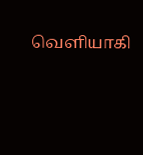வெளியாகி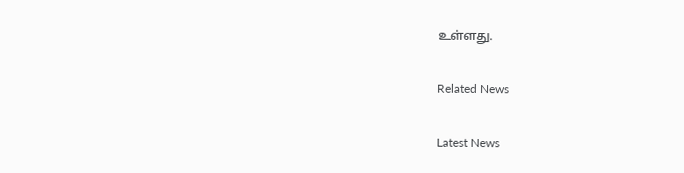உள்ளது.

Related News

Latest News